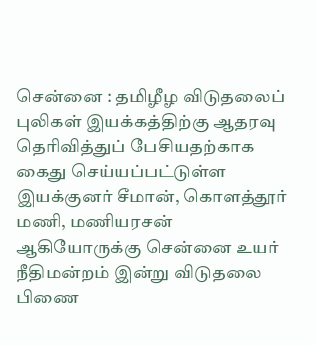சென்னை : தமிழீழ விடுதலைப் புலிகள் இயக்கத்திற்கு ஆதரவு தெரிவித்துப் பேசியதற்காக கைது செய்யப்பட்டுள்ள இயக்குனர் சீமான், கொளத்தூர் மணி, மணியரசன் ஆகியோருக்கு சென்னை உயர் நீதிமன்றம் இன்று விடுதலை பிணை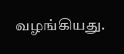வழங்கியது.